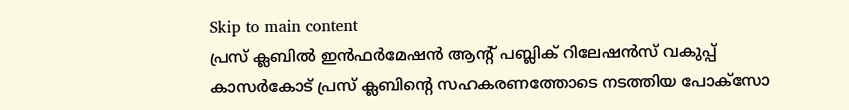Skip to main content
പ്രസ് ക്ലബില്‍ ഇന്‍ഫര്‍മേഷന്‍ ആന്റ് പബ്ലിക് റിലേഷന്‍സ് വകുപ്പ് കാസര്‍കോട് പ്രസ് ക്ലബിന്റെ സഹകരണത്തോടെ നടത്തിയ പോക്‌സോ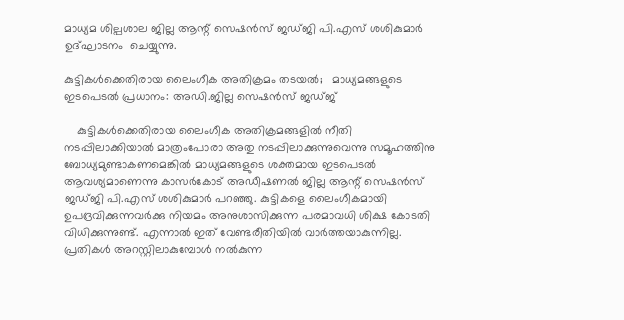മാധ്യമ ശില്പശാല ജില്ല ആന്റ് സെഷന്‍സ് ജഡ്ജി പി.എസ് ശശികുമാര്‍  ഉദ്ഘാടനം  ചെയ്യുന്നു.

കുട്ടികള്‍ക്കെതിരായ ലൈംഗീക അതിക്രമം തടയല്‍;   മാധ്യമങ്ങളുടെ ഇടപെടല്‍ പ്രധാനം: അഡി.ജില്ല സെഷന്‍സ് ജഡ്ജ്

    കുട്ടികള്‍ക്കെതിരായ ലൈംഗീക അതിക്രമങ്ങളില്‍ നീതി നടപ്പിലാക്കിയാല്‍ മാത്രംപോരാ അതു നടപ്പിലാക്കുന്നുവെന്നു സമൂഹത്തിനു ബോധ്യമുണ്ടാകണമെങ്കില്‍ മാധ്യമങ്ങളുടെ ശക്തമായ ഇടപെടല്‍ ആവശ്യമാണെന്നു കാസര്‍കോട് അഡീഷണല്‍ ജില്ല ആന്റ് സെഷന്‍സ് ജഡ്ജി പി.എസ് ശശികുമാര്‍ പറഞ്ഞു. കുട്ടികളെ ലൈംഗീകമായി ഉപദ്രവിക്കുന്നവര്‍ക്കു നിയമം അനുശാസിക്കുന്ന പരമാവധി ശിക്ഷ കോടതി വിധിക്കുന്നുണ്ട്. എന്നാല്‍ ഇത് വേണ്ടരീതിയില്‍ വാര്‍ത്തയാകുന്നില്ല. പ്രതികള്‍ അറസ്റ്റിലാകുമ്പോള്‍ നല്‍കുന്ന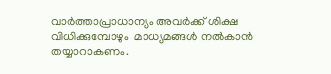വാര്‍ത്താപ്രാധാന്യം അവര്‍ക്ക് ശിക്ഷ വിധിക്കുമ്പോഴും  മാധ്യമങ്ങള്‍ നല്‍കാന്‍ തയ്യാറാകണം.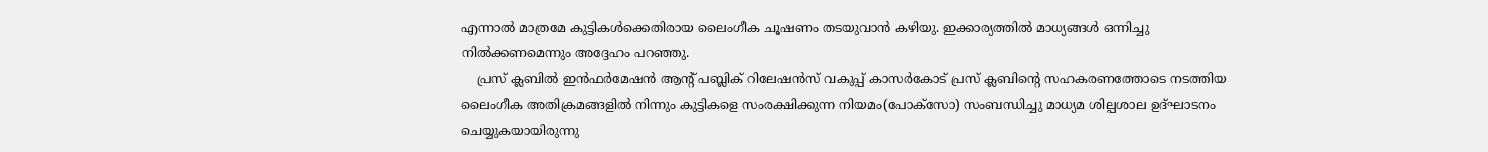എന്നാല്‍ മാത്രമേ കുട്ടികള്‍ക്കെതിരായ ലൈംഗീക ചൂഷണം തടയുവാന്‍ കഴിയു. ഇക്കാര്യത്തില്‍ മാധ്യങ്ങള്‍ ഒന്നിച്ചു നില്‍ക്കണമെന്നും അദ്ദേഹം പറഞ്ഞു.
    പ്രസ് ക്ലബില്‍ ഇന്‍ഫര്‍മേഷന്‍ ആന്റ് പബ്ലിക് റിലേഷന്‍സ് വകുപ്പ് കാസര്‍കോട് പ്രസ് ക്ലബിന്റെ സഹകരണത്തോടെ നടത്തിയ ലൈംഗീക അതിക്രമങ്ങളില്‍ നിന്നും കുട്ടികളെ സംരക്ഷിക്കുന്ന നിയമം(പോക്‌സോ) സംബന്ധിച്ചു മാധ്യമ ശില്പശാല ഉദ്ഘാടനം ചെയ്യുകയായിരുന്നു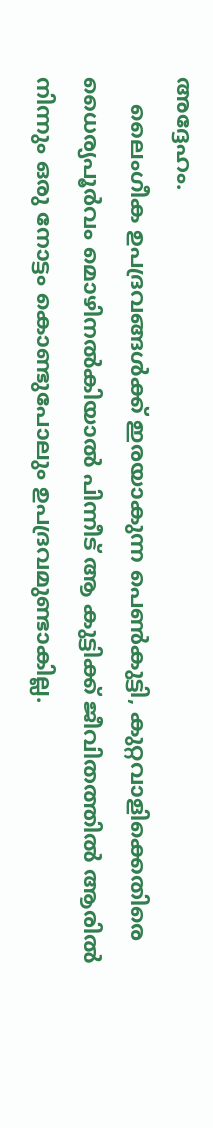അദ്ദേഹം.
    ലൈംഗീക ഉപദ്രവങ്ങള്‍ക്ക് ഇരയാകുന്ന പെണ്‍കുട്ടി, കുറ്റവാളിക്കെതിരെ ധൈര്യപൂര്‍വം മൊഴിനല്‍കിയാല്‍ പിന്നീട് ആ കുട്ടിക്ക് ജീവിതത്തില്‍ ആരില്‍ നിന്നും ഒരു നോട്ടം കൊണ്ടുപോലും ഉപദ്രവമുണ്ടാകില്ല.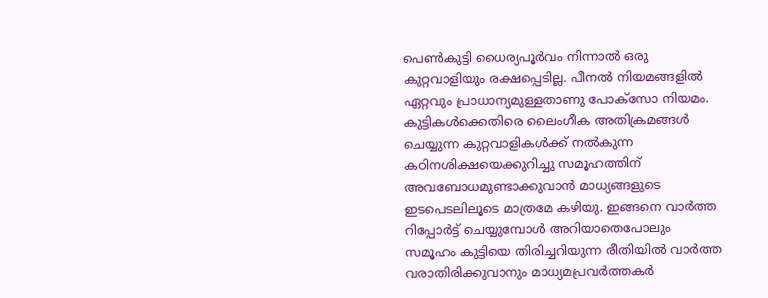പെണ്‍കുട്ടി ധൈര്യപൂര്‍വം നിന്നാല്‍ ഒരു കുറ്റവാളിയും രക്ഷപ്പെടില്ല. പീനല്‍ നിയമങ്ങളില്‍ ഏറ്റവും പ്രാധാന്യമുള്ളതാണു പോക്‌സോ നിയമം. കുട്ടികള്‍ക്കെതിരെ ലൈംഗീക അതിക്രമങ്ങള്‍ ചെയ്യുന്ന കുറ്റവാളികള്‍ക്ക് നല്‍കുന്ന കഠിനശിക്ഷയെക്കുറിച്ചു സമൂഹത്തിന് അവബോധമുണ്ടാക്കുവാന്‍ മാധ്യങ്ങളുടെ ഇടപെടലിലൂടെ മാത്രമേ കഴിയു. ഇങ്ങനെ വാര്‍ത്ത റിപ്പോര്‍ട്ട് ചെയ്യുമ്പോള്‍ അറിയാതെപോലും സമൂഹം കുട്ടിയെ തിരിച്ചറിയുന്ന രീതിയില്‍ വാര്‍ത്ത വരാതിരിക്കുവാനും മാധ്യമപ്രവര്‍ത്തകര്‍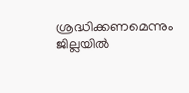ശ്രദ്ധിക്കണമെന്നും ജില്ലയില്‍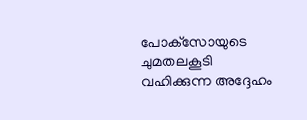പോക്‌സോയുടെ ചുമതലകൂടി വഹിക്കുന്ന അദ്ദേഹം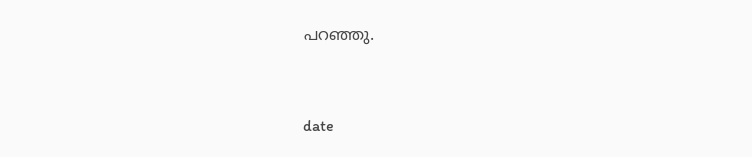പറഞ്ഞു.



date